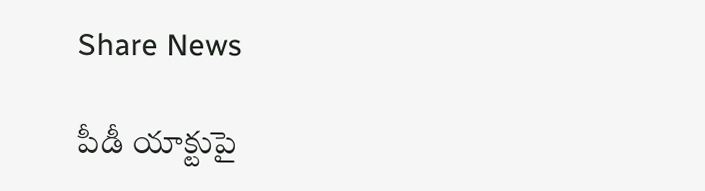Share News

పీడీ యాక్టుపై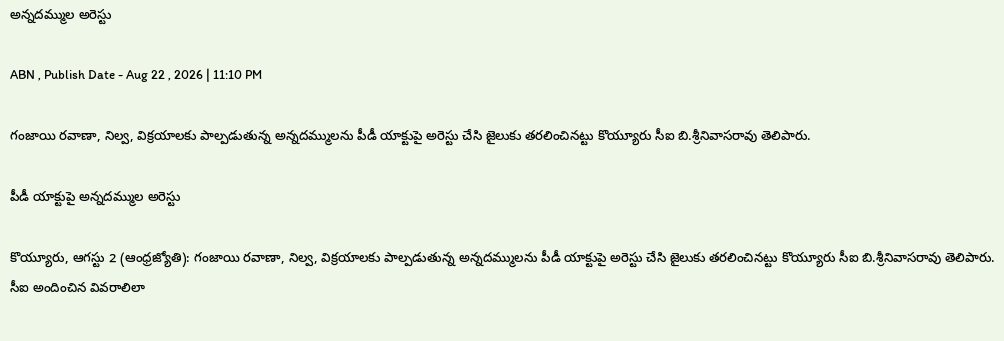అన్నదమ్ముల అరెస్టు

ABN , Publish Date - Aug 22 , 2026 | 11:10 PM

గంజాయి రవాణా, నిల్వ, విక్రయాలకు పాల్పడుతున్న అన్నదమ్ములను పీడీ యాక్టుపై అరెస్టు చేసి జైలుకు తరలించినట్టు కొయ్యూరు సీఐ బి.శ్రీనివాసరావు తెలిపారు.

పీడీ యాక్టుపై అన్నదమ్ముల అరెస్టు

కొయ్యూరు, ఆగస్టు 2 (ఆంధ్రజ్యోతి): గంజాయి రవాణా, నిల్వ, విక్రయాలకు పాల్పడుతున్న అన్నదమ్ములను పీడీ యాక్టుపై అరెస్టు చేసి జైలుకు తరలించినట్టు కొయ్యూరు సీఐ బి.శ్రీనివాసరావు తెలిపారు. సీఐ అందించిన వివరాలిలా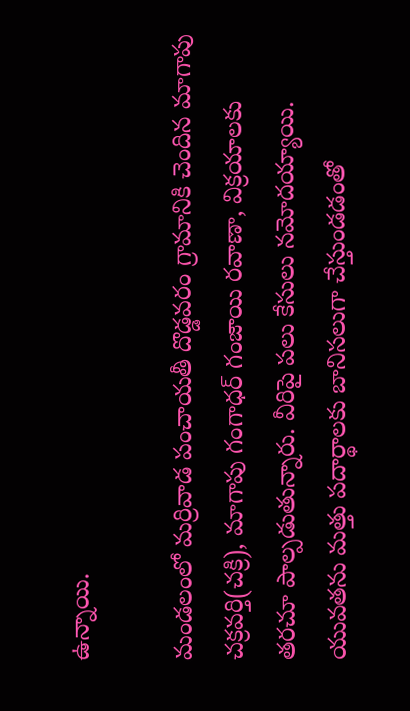ఉన్నాయి.

మండలంలో మర్రివాడ పంచాయతీ దొడ్డవరం గ్రామానికి చెందిన మాగాపు చక్రవర్తి(చక్రి), మాగాపు గంగాధర్‌ గంజాయి రవాణా, విక్రయాలకు తరచూ పాల్పడుతున్నారు. వీరిపై పలు కేసులు నమోదయ్యాయి. యువతను మత్తు పదార్థాలకు బానిసలుగా చేస్తుండడంతో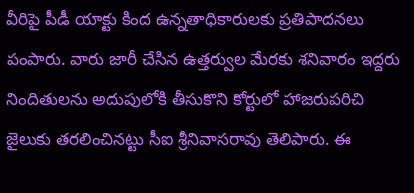వీరిపై పీడీ యాక్టు కింద ఉన్నతాధికారులకు ప్రతిపాదనలు పంపారు. వారు జారీ చేసిన ఉత్తర్వుల మేరకు శనివారం ఇద్దరు నిందితులను అదుపులోకి తీసుకొని కోర్టులో హాజరుపరిచి జైలుకు తరలించినట్టు సీఐ శ్రీనివాసరావు తెలిపారు. ఈ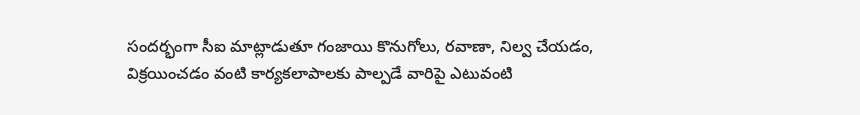సందర్భంగా సీఐ మాట్లాడుతూ గంజాయి కొనుగోలు, రవాణా, నిల్వ చేయడం, విక్రయించడం వంటి కార్యకలాపాలకు పాల్పడే వారిపై ఎటువంటి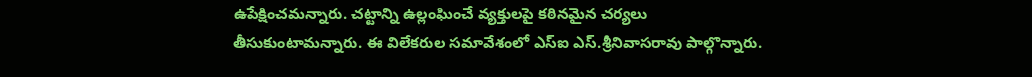ఉపేక్షించమన్నారు. చట్టాన్ని ఉల్లంఘించే వ్యక్తులపై కఠినమైన చర్యలు తీసుకుంటామన్నారు. ఈ విలేకరుల సమావేశంలో ఎస్‌ఐ ఎస్‌.శ్రీనివాసరావు పాల్గొన్నారు.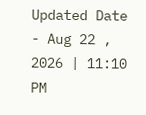Updated Date - Aug 22 , 2026 | 11:10 PM